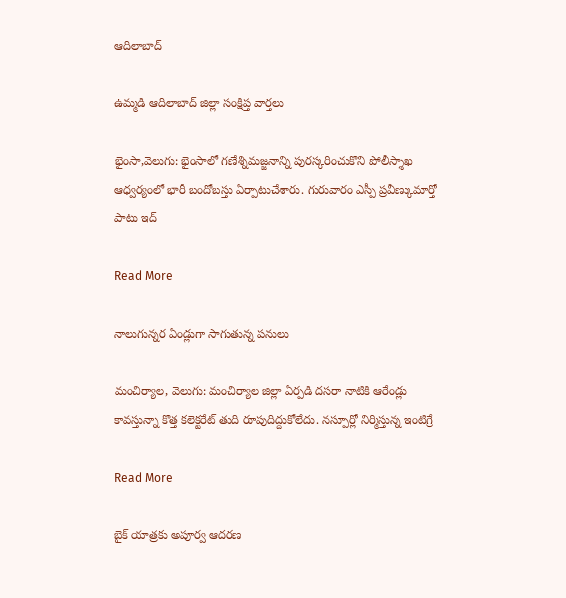ఆదిలాబాద్

ఉమ్మడి ఆదిలాబాద్ జిల్లా సంక్షిప్త వార్తలు

భైంసా,వెలుగు: భైంసాలో గణేశ్నిమజ్జనాన్ని పురస్కరించుకొని పోలీస్శాఖ ఆధ్వర్యంలో భారీ బందోబస్తు ఏర్పాటుచేశారు. గురువారం ఎస్పీ ప్రవీణ్కుమార్తో పాటు ఇద్

Read More

నాలుగున్నర ఏండ్లుగా సాగుతున్న పనులు

మంచిర్యాల, వెలుగు: మంచిర్యాల జిల్లా ఏర్పడి దసరా నాటికి ఆరేండ్లు కావస్తున్నా కొత్త కలెక్టరేట్ తుది రూపుదిద్దుకోలేదు. నస్పూర్లో నిర్మిస్తున్న ఇంటిగ్రే

Read More

బైక్ యాత్రకు అపూర్వ ఆదరణ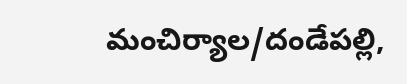మంచిర్యాల/దండేపల్లి,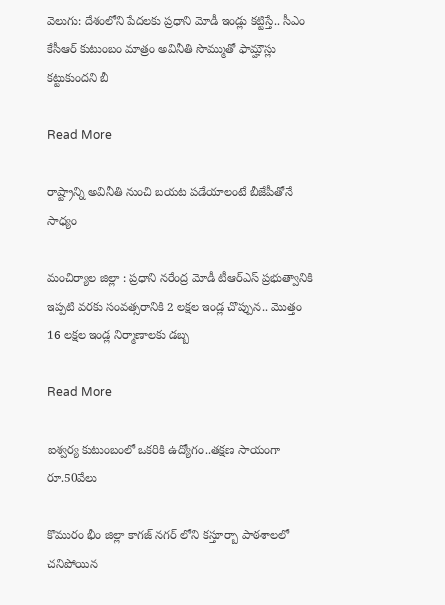వెలుగు: దేశంలోని పేదలకు ప్రధాని మోడీ ఇండ్లు కట్టిస్తే.. సీఎం కేసీఆర్ కుటుంబం మాత్రం అవినీతి సొమ్ముతో ఫామ్హౌస్లు కట్టుకుందని బీ

Read More

రాష్ట్రాన్ని అవినీతి నుంచి బయట పడేయాలంటే బీజేపీతోనే సాధ్యం

మంచిర్యాల జిల్లా : ప్రధాని నరేంద్ర మోడీ టీఆర్ఎస్ ప్రభుత్వానికి ఇప్పటి వరకు సంవత్సరానికి 2 లక్షల ఇండ్ల చొప్పున.. మొత్తం 16 లక్షల ఇండ్ల నిర్మాణాలకు డబ్బ

Read More

ఐశ్వర్య కుటుంబంలో ఒకరికి ఉద్యోగం..తక్షణ సాయంగా రూ.50వేలు

కొమురం భీం జిల్లా కాగజ్ నగర్ లోని కస్తూర్బా పాఠశాలలో చనిపోయిన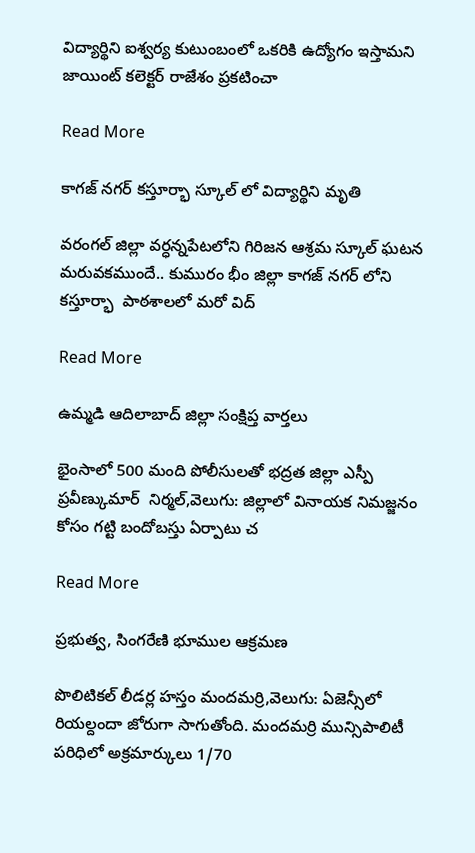విద్యార్థిని ఐశ్వర్య కుటుంబంలో ఒకరికి ఉద్యోగం ఇస్తామని జాయింట్ కలెక్టర్ రాజేశం ప్రకటించా

Read More

కాగజ్ నగర్ కస్తూర్భా స్కూల్ లో విద్యార్థిని మృతి

వరంగల్‍ జిల్లా వర్ధన్నపేటలోని గిరిజన ఆశ్రమ స్కూల్ ఘటన మరువకముందే.. కుమురం భీం జిల్లా కాగజ్ నగర్ లోని   కస్తూర్భా  పాఠశాలలో మరో విద్

Read More

ఉమ్మడి ఆదిలాబాద్ జిల్లా సంక్షిప్త వార్తలు

భైంసాలో 500 మంది పోలీసులతో భద్రత జిల్లా ఎస్పీ ప్రవీణ్కుమార్  నిర్మల్,వెలుగు: జిల్లాలో వినాయక నిమజ్జనం కోసం గట్టి బందోబస్తు ఏర్పాటు చ

Read More

ప్రభుత్వ, సింగరేణి భూముల ఆక్రమణ

పొలిటికల్ లీడర్ల హస్తం మందమర్రి,వెలుగు: ఏజెన్సీలో రియల్దందా జోరుగా సాగుతోంది. మందమర్రి మున్సిపాలిటీ పరిధిలో అక్రమార్కులు 1/70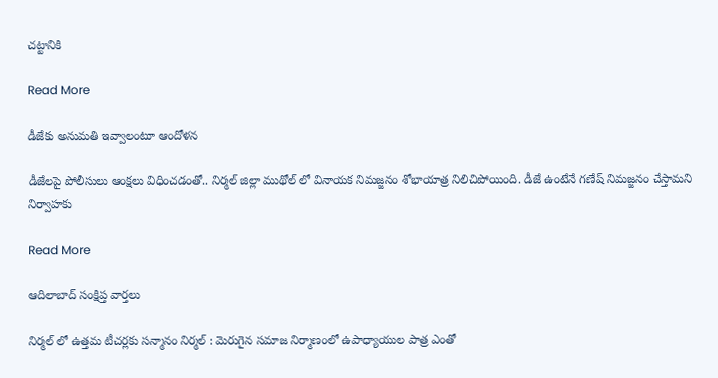చట్టానికి

Read More

డీజేకు అనుమతి ఇవ్వాలంటూ ఆందోళన

డీజేలపై పోలీసులు ఆంక్షలు విధించడంతో.. నిర్మల్ జిల్లా ముథోల్ లో వినాయక నిమజ్జనం శోభాయాత్ర నిలిచిపోయింది. డీజే ఉంటేనే గణేష్ నిమజ్జనం చేస్తామని నిర్వాహకు

Read More

ఆదిలాబాద్ సంక్షిప్త వార్తలు

నిర్మల్ లో ఉత్తమ టీచర్లకు సన్మానం నిర్మల్ : మెరుగైన సమాజ నిర్మాణంలో ఉపాధ్యాయుల పాత్ర ఎంతో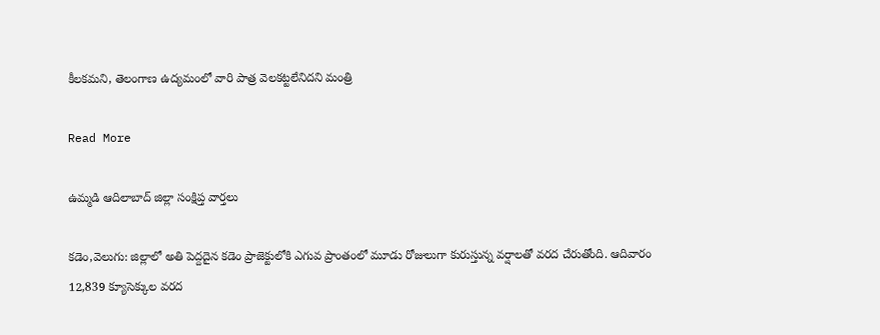కీలకమని, తెలంగాణ ఉద్యమంలో వారి పాత్ర వెలకట్టలేనిదని మంత్రి

Read More

ఉమ్మడి ఆదిలాబాద్ జిల్లా సంక్షిప్త వార్తలు

కడెం,వెలుగు: జిల్లాలో అతి పెద్దదైన కడెం ప్రాజెక్టులోకి ఎగువ ప్రాంతంలో మూడు రోజులుగా కురుస్తున్న వర్షాలతో వరద చేరుతోంది. ఆదివారం 12,839 క్యూసెక్కుల వరద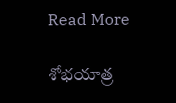Read More

శోభయాత్ర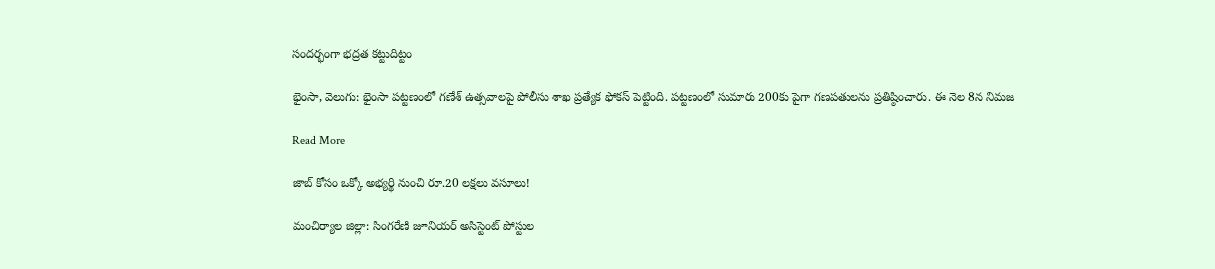సందర్భంగా భద్రత కట్టుదిట్టం

భైంసా, వెలుగు: భైంసా పట్టణంలో గణేశ్ ఉత్సవాలపై పోలీసు శాఖ ప్రత్యేక ఫోకస్ పెట్టింది. పట్టణంలో సుమారు 200కు పైగా గణపతులను ప్రతిష్ఠించారు. ఈ నెల 8న నిమజ

Read More

జాబ్ కోసం ఒక్కో అభ్యర్థి నుంచి రూ.20 లక్షలు వసూలు!

మంచిర్యాల జిల్లా: సింగరేణి జూనియర్ అసిస్టెంట్ పోస్టుల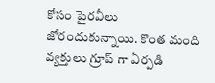కోసం పైరవీలు జోరందుకున్నాయి. కొంత మంది వ్యక్తులు గ్రూప్ గా ఏర్పడి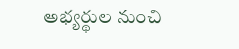అభ్యర్థుల నుంచి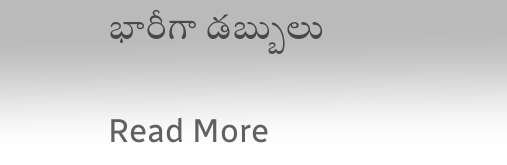భారీగా డబ్బులు

Read More